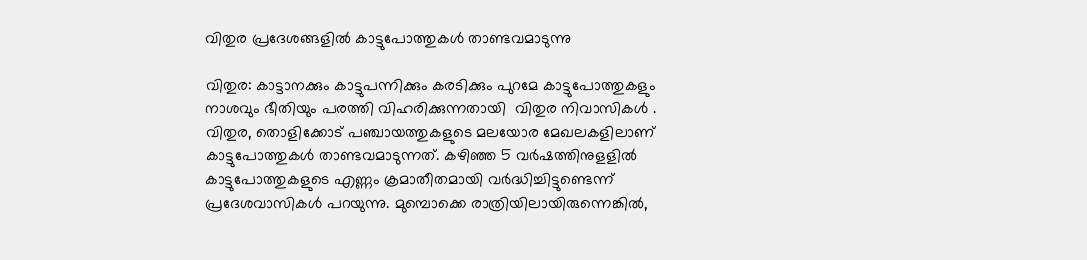വിതുര പ്രദേശങ്ങളില്‍ കാട്ടുപോത്തുകള്‍ താണ്ടവമാടുന്നു

വിതുര: കാട്ടാനക്കും കാട്ടുപന്നിക്കും കരടിക്കും പുറമേ കാട്ടുപോത്തുകളും നാശവും ഭീതിയും പരത്തി വിഹരിക്കുന്നതായി  വിതുര നിവാസികള്‍ . വിതുര, തൊളിക്കോട് പഞ്ചായത്തുകളുടെ മലയോര മേഖലകളിലാണ്  കാട്ടുപോത്തുകള്‍ താണ്ടവമാടുന്നത്. കഴിഞ്ഞ 5 വര്‍ഷത്തിനുളളില്‍  കാട്ടുപോത്തുകളുടെ എണ്ണം ക്രമാതീതമായി വര്‍ദ്ധിച്ചിട്ടുണ്ടെന്ന് പ്രദേശവാസികള്‍ പറയുന്നു. മുമ്പൊക്കെ രാത്രിയിലായിരുന്നെങ്കില്‍,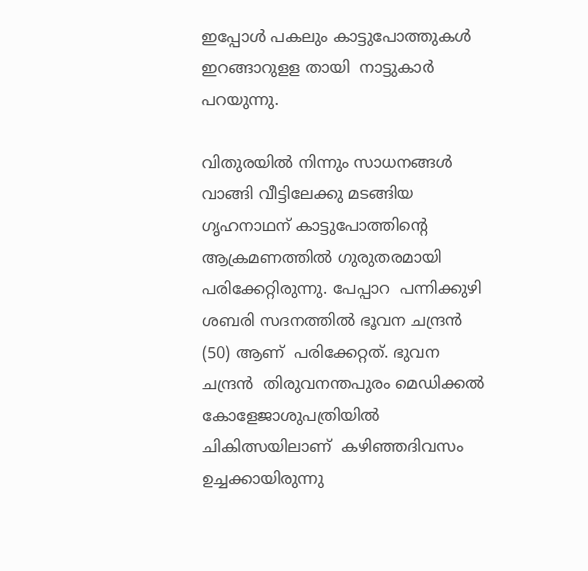ഇപ്പോള്‍ പകലും കാട്ടുപോത്തുകള്‍ ഇറങ്ങാറുളള തായി  നാട്ടുകാര്‍ പറയുന്നു.

വിതുരയില്‍ നിന്നും സാധനങ്ങള്‍ വാങ്ങി വീട്ടിലേക്കു മടങ്ങിയ ഗൃഹനാഥന് കാട്ടുപോത്തിന്‍റെ ആക്രമണത്തില്‍ ഗുരുതരമായി  പരിക്കേറ്റിരുന്നു. പേപ്പാറ  പന്നിക്കുഴി ശബരി സദനത്തില്‍ ഭൂവന ചന്ദ്രന്‍ (50) ആണ്  പരിക്കേറ്റത്. ഭുവന ചന്ദ്രന്‍  തിരുവനന്തപുരം മെഡിക്കല്‍ കോളേജാശുപത്രിയില്‍ ചികിത്സയിലാണ്  കഴിഞ്ഞദിവസം  ഉച്ചക്കായിരുന്നു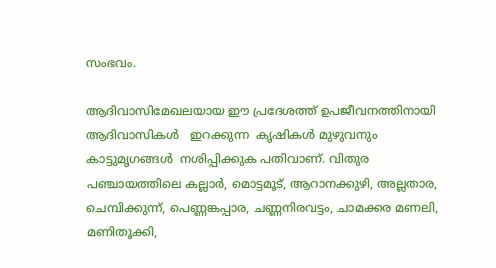സംഭവം.

ആദിവാസിമേഖലയായ ഈ പ്രദേശത്ത് ഉപജീവനത്തിനായി  ആദിവാസികള്‍   ഇറക്കുന്ന  കൃഷികള്‍ മുഴുവനും കാട്ടുമൃഗങ്ങള്‍  നശിപ്പിക്കുക പതിവാണ്. വിതുര പഞ്ചായത്തിലെ കല്ലാര്‍, മൊട്ടമൂട്, ആറാനക്കുഴി, അല്ലതാര, ചെമ്പിക്കുന്ന്, പെണ്ണങ്കപ്പാര, ചണ്ണനിരവട്ടം, ചാമക്കര മണലി, മണിതൂക്കി,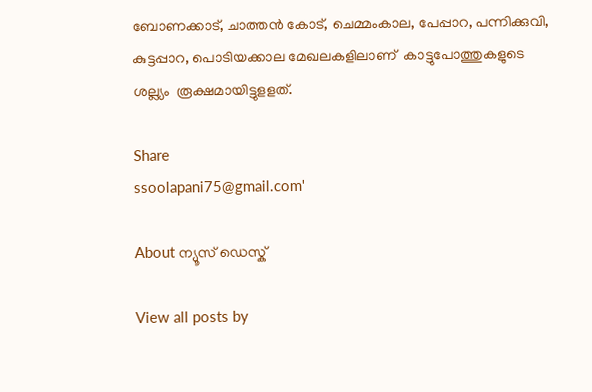ബോണക്കാട്, ചാത്തന്‍ കോട്, ചെമ്മംകാല, പേപ്പാറ, പന്നിക്കുവി, കുട്ടപ്പാറ, പൊടിയക്കാല മേഖലകളിലാണ്  കാട്ടുപോത്തുകളുടെ ശല്ല്യം  രൂക്ഷമായിട്ടുളളത്.

Share
ssoolapani75@gmail.com'

About ന്യൂസ് ഡെസ്ക്

View all posts by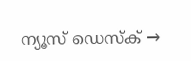ന്യൂസ് ഡെസ്ക് →